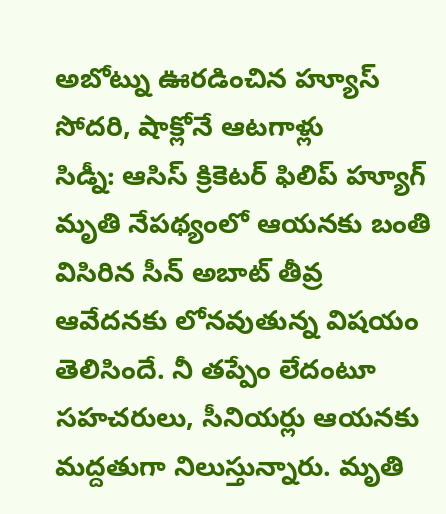అబోట్ను ఊరడించిన హ్యూస్ సోదరి, షాక్లోనే ఆటగాళ్లు
సిడ్నీ: ఆసిస్ క్రికెటర్ ఫిలిప్ హ్యూగ్ మృతి నేపథ్యంలో ఆయనకు బంతి విసిరిన సీన్ అబాట్ తీవ్ర ఆవేదనకు లోనవుతున్న విషయం తెలిసిందే. నీ తప్పేం లేదంటూ సహచరులు, సీనియర్లు ఆయనకు మద్దతుగా నిలుస్తున్నారు. మృతి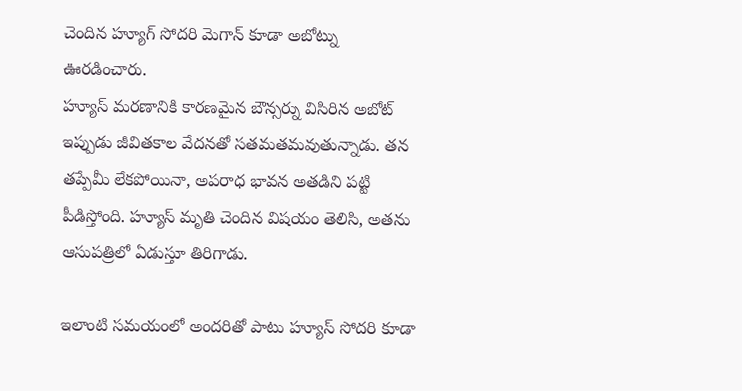చెందిన హ్యూగ్ సోదరి మెగాన్ కూడా అబోట్ను ఊరడించారు.
హ్యూస్ మరణానికి కారణమైన బౌన్సర్ను విసిరిన అబోట్ ఇప్పుడు జీవితకాల వేదనతో సతమతమవుతున్నాడు. తన తప్పేమీ లేకపోయినా, అపరాధ భావన అతడిని పట్టి పీడిస్తోంది. హ్యూస్ మృతి చెందిన విషయం తెలిసి, అతను ఆసుపత్రిలో ఏడుస్తూ తిరిగాడు.

ఇలాంటి సమయంలో అందరితో పాటు హ్యూస్ సోదరి కూడా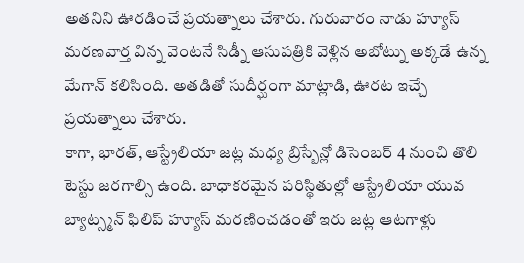అతనిని ఊరడించే ప్రయత్నాలు చేశారు. గురువారం నాడు హ్యూస్ మరణవార్త విన్న వెంటనే సిడ్నీ ఆసుపత్రికి వెళ్లిన అబోట్ను అక్కడే ఉన్న మేగాన్ కలిసింది. అతడితో సుదీర్ఘంగా మాట్లాడి, ఊరట ఇచ్చే ప్రయత్నాలు చేశారు.
కాగా, భారత్, ఆస్ట్రేలియా జట్ల మధ్య బ్రిస్బేన్లో డిసెంబర్ 4 నుంచి తొలి టెస్టు జరగాల్సి ఉంది. బాధాకరమైన పరిస్థితుల్లో ఆస్ట్రేలియా యువ బ్యాట్స్మన్ ఫిలిప్ హ్యూస్ మరణించడంతో ఇరు జట్ల ఆటగాళ్లు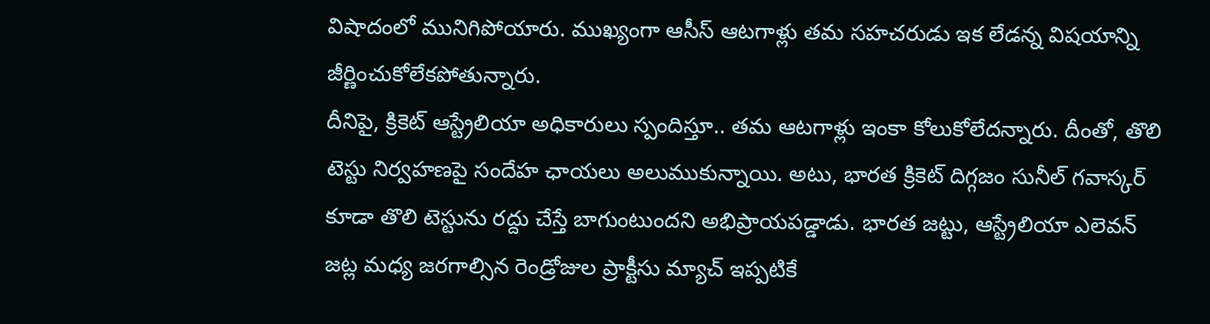విషాదంలో మునిగిపోయారు. ముఖ్యంగా ఆసీస్ ఆటగాళ్లు తమ సహచరుడు ఇక లేడన్న విషయాన్ని జీర్ణించుకోలేకపోతున్నారు.
దీనిపై, క్రికెట్ ఆస్ట్రేలియా అధికారులు స్పందిస్తూ.. తమ ఆటగాళ్లు ఇంకా కోలుకోలేదన్నారు. దీంతో, తొలి టెస్టు నిర్వహణపై సందేహ ఛాయలు అలుముకున్నాయి. అటు, భారత క్రికెట్ దిగ్గజం సునీల్ గవాస్కర్ కూడా తొలి టెస్టును రద్దు చేస్తే బాగుంటుందని అభిప్రాయపడ్డాడు. భారత జట్టు, ఆస్ట్రేలియా ఎలెవన్ జట్ల మధ్య జరగాల్సిన రెండ్రోజుల ప్రాక్టీసు మ్యాచ్ ఇప్పటికే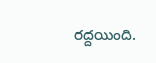రద్దయింది.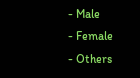- Male
- Female
- Others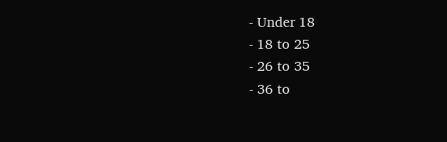- Under 18
- 18 to 25
- 26 to 35
- 36 to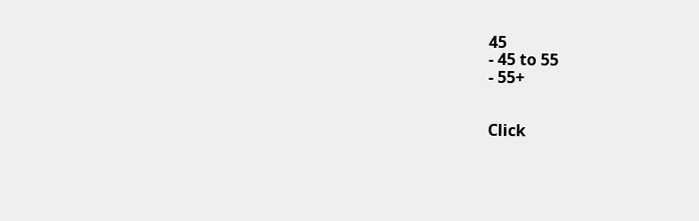45
- 45 to 55
- 55+


Click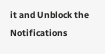it and Unblock the Notifications